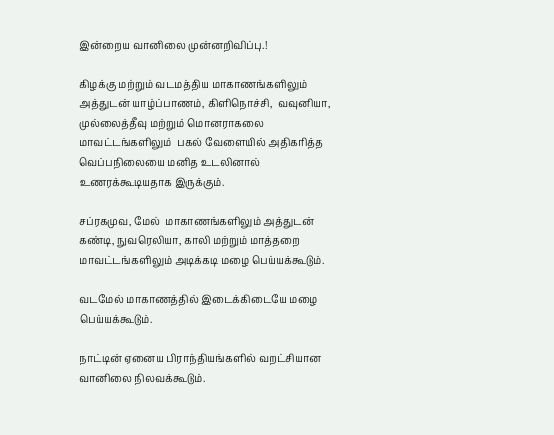இன்றைய வானிலை முன்னறிவிப்பு.!

கிழக்கு மற்றும் வடமத்திய மாகாணங்களிலும் அத்துடன் யாழ்ப்பாணம், கிளிநொச்சி,  வவுனியா, முல்லைத்தீவு மற்றும் மொனராகலை மாவட்டங்களிலும்  பகல் வேளையில் அதிகரித்த வெப்பநிலையை மனித உடலினால் உணரக்கூடியதாக இருக்கும்.

சப்ரகமுவ, மேல்  மாகாணங்களிலும் அத்துடன் கண்டி, நுவரெலியா, காலி மற்றும் மாத்தறை மாவட்டங்களிலும் அடிக்கடி மழை பெய்யக்கூடும்.

வடமேல் மாகாணத்தில் இடைக்கிடையே மழை பெய்யக்கூடும்.

நாட்டின் ஏனைய பிராந்தியங்களில் வறட்சியான வானிலை நிலவக்கூடும்.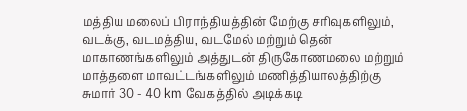மத்திய மலைப் பிராந்தியத்தின் மேற்கு சரிவுகளிலும், வடக்கு, வடமத்திய, வடமேல் மற்றும் தென் மாகாணங்களிலும் அத்துடன் திருகோணமலை மற்றும் மாத்தளை மாவட்டங்களிலும் மணித்தியாலத்திற்கு சுமார் 30 - 40 km வேகத்தில் அடிக்கடி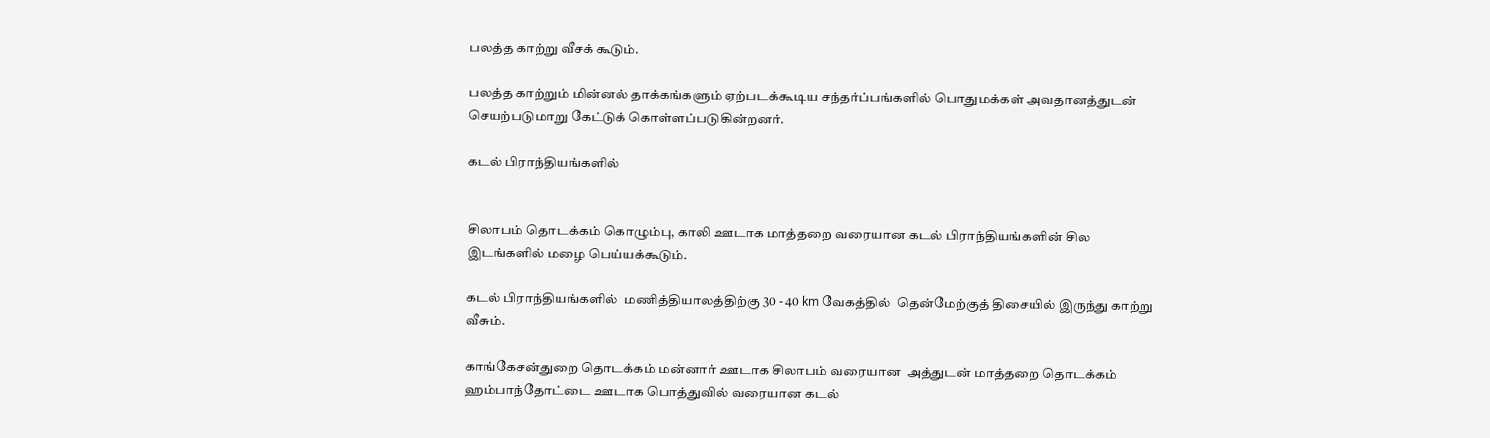பலத்த காற்று வீசக் கூடும்.

பலத்த காற்றும் மின்னல் தாக்கங்களும் ஏற்படக்கூடிய சந்தர்ப்பங்களில் பொதுமக்கள் அவதானத்துடன் செயற்படுமாறு கேட்டுக் கொள்ளப்படுகின்றனர்.

கடல் பிராந்தியங்களில்


சிலாபம் தொடக்கம் கொழும்பு, காலி ஊடாக மாத்தறை வரையான கடல் பிராந்தியங்களின் சில இடங்களில் மழை பெய்யக்கூடும்.

கடல் பிராந்தியங்களில்  மணித்தியாலத்திற்கு 30 - 40 km வேகத்தில்  தென்மேற்குத் திசையில் இருந்து காற்று வீசும்.

காங்கேசன்துறை தொடக்கம் மன்னார் ஊடாக சிலாபம் வரையான  அத்துடன் மாத்தறை தொடக்கம்  ஹம்பாந்தோட்டை ஊடாக பொத்துவில் வரையான கடல்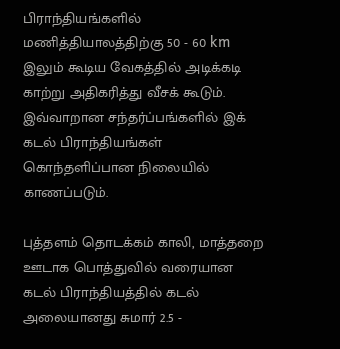பிராந்தியங்களில் மணித்தியாலத்திற்கு 50 - 60 km இலும் கூடிய வேகத்தில் அடிக்கடி காற்று அதிகரித்து வீசக் கூடும். இவ்வாறான சந்தர்ப்பங்களில் இக் கடல் பிராந்தியங்கள்  கொந்தளிப்பான நிலையில் காணப்படும்.

புத்தளம் தொடக்கம் காலி, மாத்தறை ஊடாக பொத்துவில் வரையான  கடல் பிராந்தியத்தில் கடல் அலையானது சுமார் 2.5 -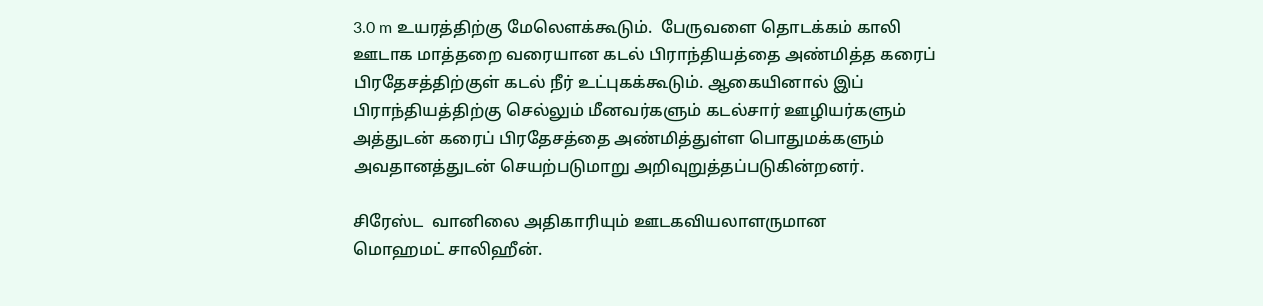3.0 m உயரத்திற்கு மேலெளக்கூடும்.  பேருவளை தொடக்கம் காலி ஊடாக மாத்தறை வரையான கடல் பிராந்தியத்தை அண்மித்த கரைப் பிரதேசத்திற்குள் கடல் நீர் உட்புகக்கூடும். ஆகையினால் இப் பிராந்தியத்திற்கு செல்லும் மீனவர்களும் கடல்சார் ஊழியர்களும் அத்துடன் கரைப் பிரதேசத்தை அண்மித்துள்ள பொதுமக்களும் அவதானத்துடன் செயற்படுமாறு அறிவுறுத்தப்படுகின்றனர்.

சிரேஸ்ட  வானிலை அதிகாரியும் ஊடகவியலாளருமான
மொஹமட் சாலிஹீன்.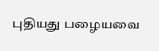புதியது பழையவை